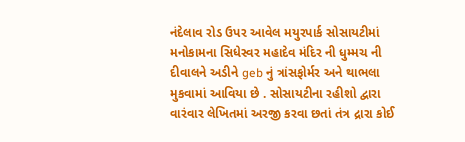નંદેલાવ રોડ ઉપર આવેલ મયુરપાર્ક સોસાયટીમાં મનોકામના સિધેસ્વર મહાદેવ મંદિર ની ધુમ્મચ ની દીવાલને અડીને geb નું ત્રાંસફોર્મર અને થાભલા મુકવામાં આવિયા છે . સોસાયટીના રહીશો દ્વારા વારંવાર લેખિતમાં અરજી કરવા છતાં તંત્ર દ્રારા કોઈ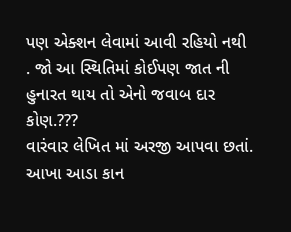પણ એક્શન લેવામાં આવી રહિયો નથી . જો આ સ્થિતિમાં કોઈપણ જાત ની હુનારત થાય તો એનો જવાબ દાર કોણ.???
વારંવાર લેખિત માં અરજી આપવા છતાં. આખા આડા કાન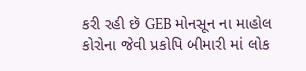કરી રહી છૅ GEB મોનસૂન ના માહોલ કોરોના જેવી પ્રકોપિ બીમારી માં લોક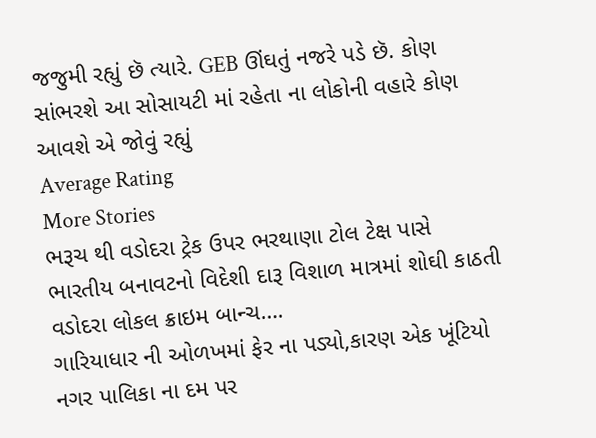જજુમી રહ્યું છૅ ત્યારે. GEB ઊંઘતું નજરે પડે છૅ. કોણ સાંભરશે આ સોસાયટી માં રહેતા ના લોકોની વહારે કોણ આવશે એ જોવું રહ્યું
Average Rating
More Stories
ભરૂચ થી વડોદરા ટ્રેક ઉપર ભરથાણા ટોલ ટેક્ષ પાસે ભારતીય બનાવટનો વિદેશી દારૂ વિશાળ માત્રમાં શોઘી કાઠતી વડોદરા લોકલ ક્રાઇમ બાન્ચ….
ગારિયાધાર ની ઓળખમાં ફેર ના પડ્યો,કારણ એક ખૂંટિયો નગર પાલિકા ના દમ પર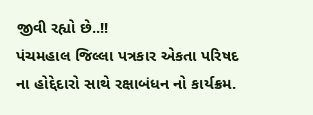જીવી રહ્યો છે..!!
પંચમહાલ જિલ્લા પત્રકાર એકતા પરિષદ ના હોદ્દેદારો સાથે રક્ષાબંધન નો કાર્યક્રમ.